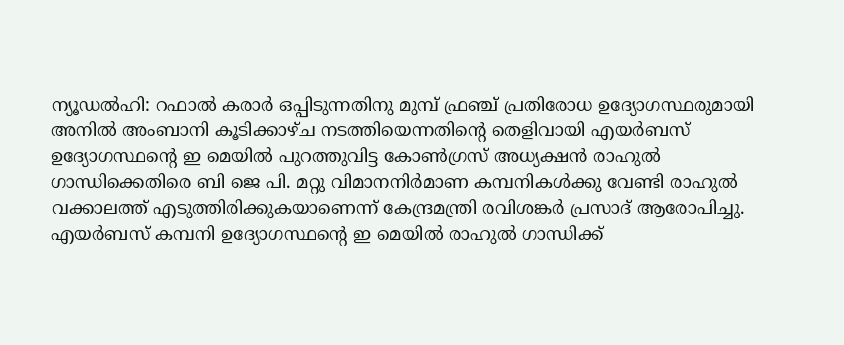ന്യൂഡൽഹി: റഫാൽ കരാർ ഒപ്പിടുന്നതിനു മുമ്പ് ഫ്രഞ്ച് പ്രതിരോധ ഉദ്യോഗസ്ഥരുമായി അനിൽ അംബാനി കൂടിക്കാഴ്ച നടത്തിയെന്നതിന്റെ തെളിവായി എയർബസ് ഉദ്യോഗസ്ഥന്റെ ഇ മെയിൽ പുറത്തുവിട്ട കോൺഗ്രസ് അധ്യക്ഷൻ രാഹുൽ ഗാന്ധിക്കെതിരെ ബി ജെ പി. മറ്റു വിമാനനിർമാണ കമ്പനികൾക്കു വേണ്ടി രാഹുൽ വക്കാലത്ത് എടുത്തിരിക്കുകയാണെന്ന് കേന്ദ്രമന്ത്രി രവിശങ്കർ പ്രസാദ് ആരോപിച്ചു. എയർബസ് കമ്പനി ഉദ്യോഗസ്ഥന്റെ ഇ മെയിൽ രാഹുൽ ഗാന്ധിക്ക്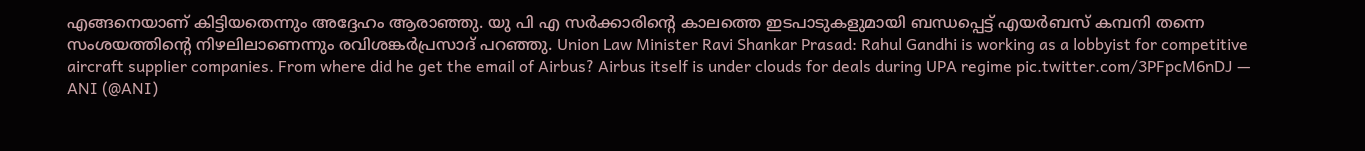എങ്ങനെയാണ് കിട്ടിയതെന്നും അദ്ദേഹം ആരാഞ്ഞു. യു പി എ സർക്കാരിന്റെ കാലത്തെ ഇടപാടുകളുമായി ബന്ധപ്പെട്ട് എയർബസ് കമ്പനി തന്നെ സംശയത്തിന്റെ നിഴലിലാണെന്നും രവിശങ്കർപ്രസാദ് പറഞ്ഞു. Union Law Minister Ravi Shankar Prasad: Rahul Gandhi is working as a lobbyist for competitive aircraft supplier companies. From where did he get the email of Airbus? Airbus itself is under clouds for deals during UPA regime pic.twitter.com/3PFpcM6nDJ — ANI (@ANI)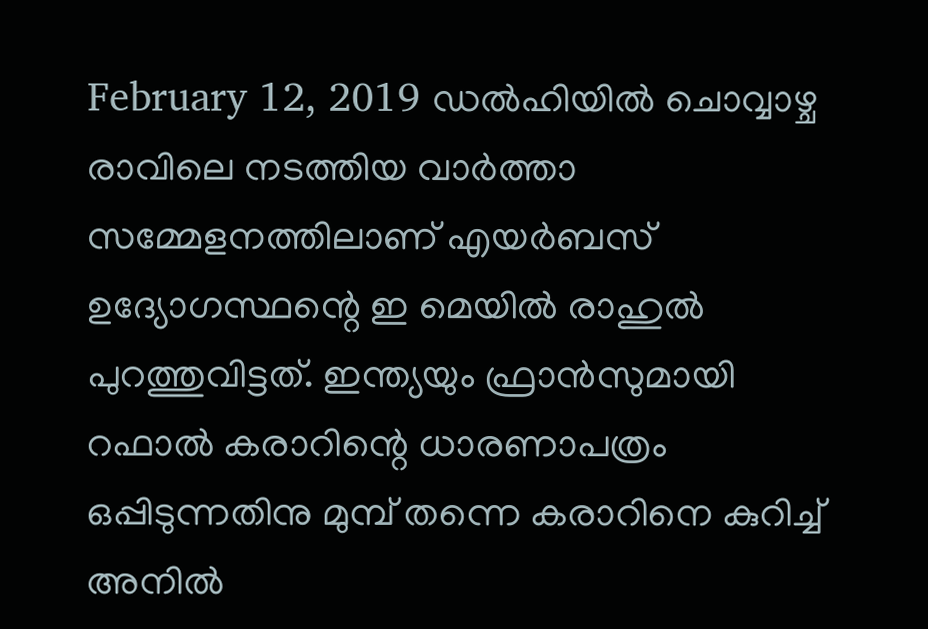February 12, 2019 ഡൽഹിയിൽ ചൊവ്വാഴ്ച രാവിലെ നടത്തിയ വാർത്താ സമ്മേളനത്തിലാണ് എയർബസ് ഉദ്യോഗസ്ഥന്റെ ഇ മെയിൽ രാഹുൽ പുറത്തുവിട്ടത്. ഇന്ത്യയും ഫ്രാൻസുമായി റഫാൽ കരാറിന്റെ ധാരണാപത്രം ഒപ്പിടുന്നതിനു മുമ്പ് തന്നെ കരാറിനെ കുറിച്ച് അനിൽ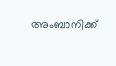അംബാനിക്ക്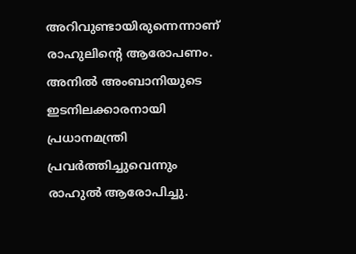അറിവുണ്ടായിരുന്നെന്നാണ് രാഹുലിന്റെ ആരോപണം. അനിൽ അംബാനിയുടെ ഇടനിലക്കാരനായി പ്രധാനമന്ത്രി പ്രവർത്തിച്ചുവെന്നും രാഹുൽ ആരോപിച്ചു.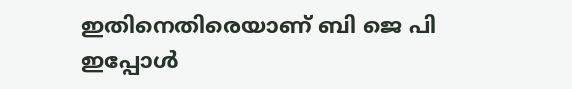ഇതിനെതിരെയാണ് ബി ജെ പി ഇപ്പോൾ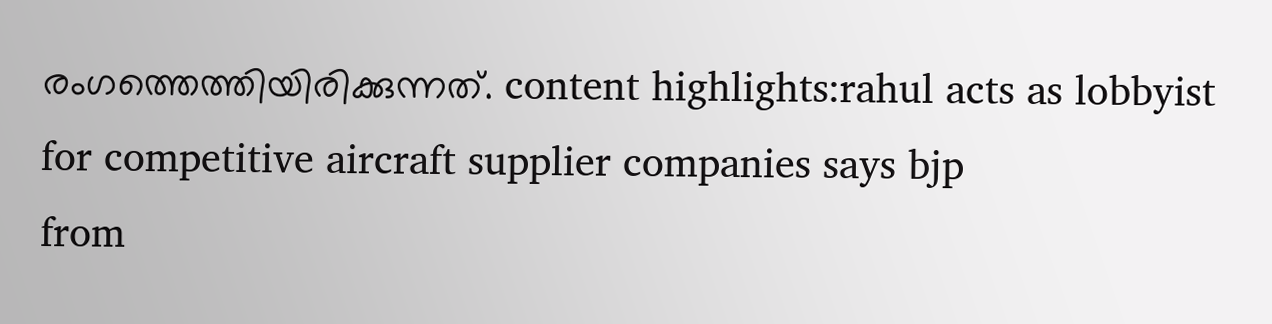രംഗത്തെത്തിയിരിക്കുന്നത്. content highlights:rahul acts as lobbyist for competitive aircraft supplier companies says bjp
from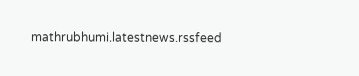mathrubhumi.latestnews.rssfeed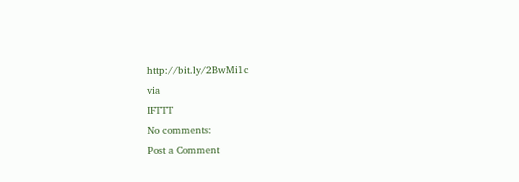http://bit.ly/2BwMi1c
via
IFTTT
No comments:
Post a Comment